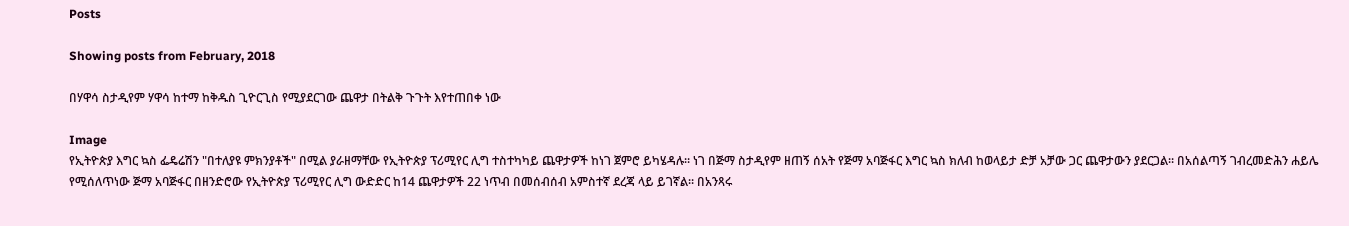Posts

Showing posts from February, 2018

በሃዋሳ ስታዲየም ሃዋሳ ከተማ ከቅዱስ ጊዮርጊስ የሚያደርገው ጨዋታ በትልቅ ጉጉት እየተጠበቀ ነው

Image
የኢትዮጵያ እግር ኳስ ፌዴሬሽን "በተለያዩ ምክንያቶች" በሚል ያራዘማቸው የኢትዮጵያ ፕሪሚየር ሊግ ተስተካካይ ጨዋታዎች ከነገ ጀምሮ ይካሄዳሉ። ነገ በጅማ ስታዲየም ዘጠኝ ሰአት የጅማ አባጅፋር እግር ኳስ ክለብ ከወላይታ ድቻ አቻው ጋር ጨዋታውን ያደርጋል። በአሰልጣኝ ገብረመድሕን ሐይሌ የሚሰለጥነው ጅማ አባጅፋር በዘንድሮው የኢትዮጵያ ፕሪሚየር ሊግ ውድድር ከ14 ጨዋታዎች 22 ነጥብ በመሰብሰብ አምስተኛ ደረጃ ላይ ይገኛል። በአንጻሩ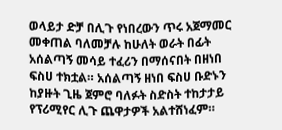ወላይታ ድቻ በሊጉ የነበረውን ጥሩ አጀማመር መቀጠል ባለመቻሉ ከሁለት ወራት በፊት አሰልጣኝ መሳይ ተፈሪን በማሰናበት በዘነበ ፍስሀ ተክቷል። አሰልጣኝ ዘነበ ፍስሀ ቡድኑን ከያዙት ጊዜ ጀምሮ ባለፉት ስድስት ተከታታይ የፕሪሚየር ሊጉ ጨዋታዎች አልተሸነፈም።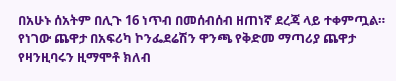በአሁኑ ሰአትም በሊጉ 16 ነጥብ በመሰብሰብ ዘጠነኛ ደረጃ ላይ ተቀምጧል። የነገው ጨዋታ በአፍሪካ ኮንፌደሬሽን ዋንጫ የቅድመ ማጣሪያ ጨዋታ የዛንዚባሩን ዚማሞቶ ክለብ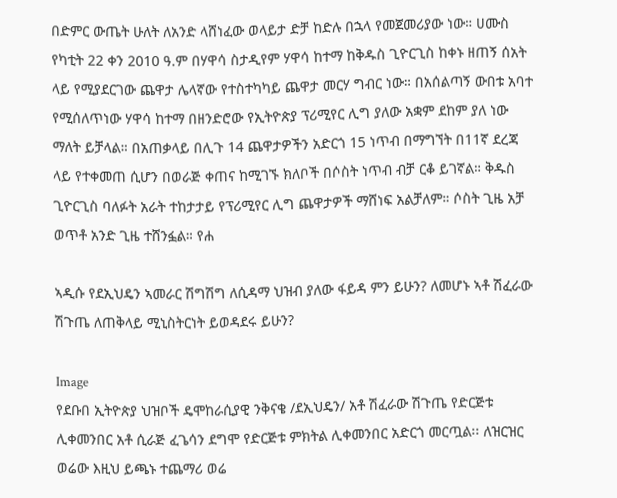በድምር ውጤት ሁለት ለአንድ ላሸነፈው ወላይታ ድቻ ከድሉ በኋላ የመጀመሪያው ነው። ሀሙስ የካቲት 22 ቀን 2010 ዓ.ም በሃዋሳ ስታዲየም ሃዋሳ ከተማ ከቅዱስ ጊዮርጊስ ከቀኑ ዘጠኝ ሰአት ላይ የሚያደርገው ጨዋታ ሌላኛው የተስተካካይ ጨዋታ መርሃ ግብር ነው። በአሰልጣኝ ውበቱ አባተ የሚሰለጥነው ሃዋሳ ከተማ በዘንድሮው የኢትዮጵያ ፕሪሚየር ሊግ ያለው አቋም ደከም ያለ ነው ማለት ይቻላል። በአጠቃላይ በሊጉ 14 ጨዋታዎችን አድርጎ 15 ነጥብ በማግኘት በ11ኛ ደረጃ ላይ የተቀመጠ ሲሆን በወራጅ ቀጠና ከሚገኙ ክለቦች በሶስት ነጥብ ብቻ ርቆ ይገኛል። ቅዱስ ጊዮርጊስ ባለፉት አራት ተከታታይ የፕሪሚየር ሊግ ጨዋታዎች ማሸነፍ አልቻለም። ሶስት ጊዜ አቻ ወጥቶ አንድ ጊዜ ተሸንፏል። የሐ

ኣዲሱ የደኢህዴን ኣመራር ሽግሽግ ለሲዳማ ህዝብ ያለው ፋይዳ ምን ይሁን? ለመሆኑ ኣቶ ሽፈራው ሽጉጤ ለጠቅላይ ሚኒስትርነት ይወዳደሩ ይሁን?

Image
የደቡበ ኢትዮጵያ ህዝቦች ዴሞከራሲያዊ ንቅናቄ /ደኢህዴን/ አቶ ሽፈራው ሽጉጤ የድርጅቱ ሊቀመንበር አቶ ሲራጅ ፈጌሳን ደግሞ የድርጅቱ ምክትል ሊቀመንበር አድርጎ መርጧል፡፡ ለዝርዝር ወሬው እዚህ ይጫኑ ተጨማሪ ወሬ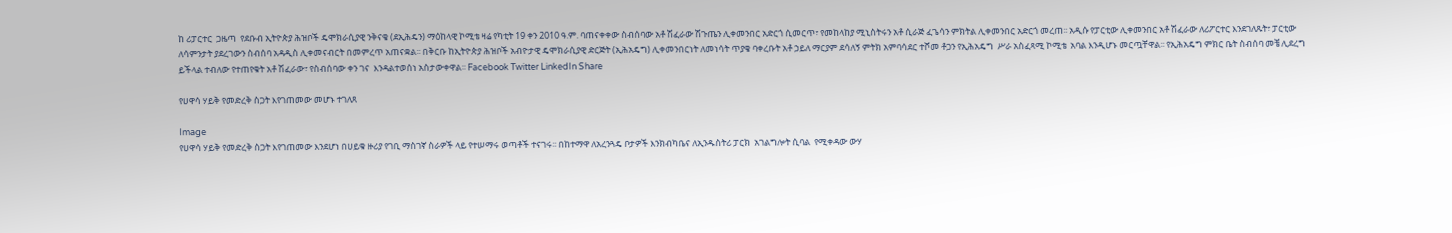ከ ሪፓርተር  ጋዜጣ  የደቡብ ኢትዮጵያ ሕዝቦች ዴሞክራሲያዊ ንቅናቄ (ደኢሕዴን) ማዕከላዊ ኮሚቴ ዛሬ የካቲት 19 ቀን 2010 ዓ.ም. ባጠናቀቀው ስብሰባው አቶ ሽፈራው ሽጉጤን ሊቀመንበር አድርጎ ሲመርጥ፣ የመከላከያ ሚኒስትሩን አቶ ሲራጅ ፈጌሳን ምክትል ሊቀመንበር አድርጎ መረጠ፡፡ አዲሱ የፓርቲው ሊቀመንበር አቶ ሽፈራው ለሪፖርተር እንደገለጹት፣ ፓርቲው ለሳምንታት ያደረገውን ስብሰባ አዳዲስ ሊቀመናብርት በመምረጥ አጠናቋል፡፡ በቅርቡ ከኢትዮጵያ ሕዝቦች አብዮታዊ ዴሞክራሲያዊ ድርጅት (ኢሕአዴግ) ሊቀመንበርነት ለመነሳት ጥያቄ ባቀረቡት አቶ ኃይለ ማርያም ደሳለኝ ምትክ አምባሳደር ተሾመ ቶጋን የኢሕአዴግ  ሥራ አስፈጻሚ ኮሚቴ  አባል እንዲሆኑ መርጧቸዋል፡፡ የኢሕአዴግ ምክር ቤት ስብሰባ መቼ ሊደረግ ይችላል ተብለው የተጠየቁት አቶ ሽፈራው፣ የስብሰባው ቀን ገና  እንዳልተወሰነ አስታውቀዋል፡፡ Facebook Twitter LinkedIn Share

የሀዋሳ ሃይቅ የመድረቅ ስጋት እየገጠመው መሆኑ ተገለጸ

Image
የሀዋሳ ሃይቅ የመድረቅ ስጋት እየገጠመው እንደሆነ በሀይቁ ዙሪያ የገቢ ማስገኛ ስራዎች ላይ የተሠማሩ ወጣቶች ተናገሩ፡፡ በከተማዋ ለአረንጓዴ ቦታዎች እንክብካቤና ለኢንዱስትሪ ፓርክ  አገልግሎት ሲባል  የሚቀዳው ውሃ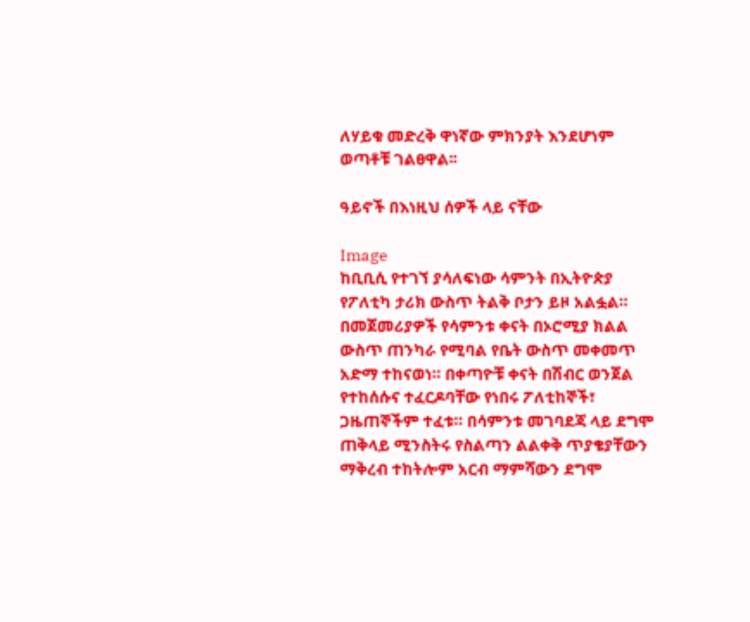ለሃይቁ መድረቅ ዋነኛው ምክንያት እንደሆነም ወጣቶቹ ገልፀዋል፡፡

ዓይኖች በእነዚህ ሰዎች ላይ ናቸው

Image
ከቢቢሲ የተገኘ ያሳለፍነው ሳምንት በኢትዮጵያ የፖለቲካ ታሪክ ውስጥ ትልቅ ቦታን ይዞ አልፏል። በመጀመሪያዎች የሳምንቱ ቀናት በኦሮሚያ ክልል ውስጥ ጠንካራ የሚባል የቤት ውስጥ መቀመጥ አድማ ተከናወነ። በቀጣዮቹ ቀናት በሽብር ወንጀል የተከሰሱና ተፈርዶባቸው የነበሩ ፖለቲከኞች፣ ጋዜጠኞችም ተፈቱ። በሳምንቱ መገባደጃ ላይ ደግሞ ጠቅላይ ሚንስትሩ የስልጣን ልልቀቅ ጥያቄያቸውን ማቅረብ ተከትሎም አርብ ማምሻውን ደግሞ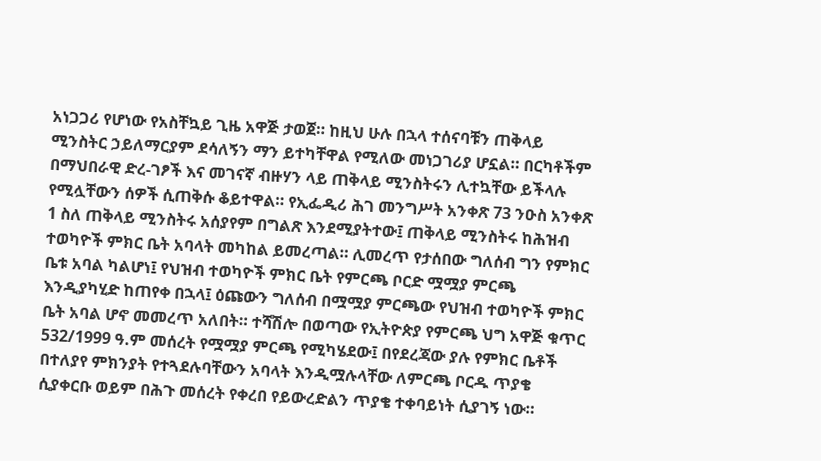አነጋጋሪ የሆነው የአስቸኳይ ጊዜ አዋጅ ታወጀ። ከዚህ ሁሉ በኋላ ተሰናባቹን ጠቅላይ ሚንስትር ኃይለማርያም ደሳለኝን ማን ይተካቸዋል የሚለው መነጋገሪያ ሆኗል። በርካቶችም በማህበራዊ ድረ-ገፆች እና መገናኛ ብዙሃን ላይ ጠቅላይ ሚንስትሩን ሊተኳቸው ይችላሉ የሚሏቸውን ሰዎች ሲጠቅሱ ቆይተዋል። የኢፌዲሪ ሕገ መንግሥት አንቀጽ 73 ንዑስ አንቀጽ 1 ስለ ጠቅላይ ሚንስትሩ አሰያየም በግልጽ እንደሚያትተው፤ ጠቅላይ ሚንስትሩ ከሕዝብ ተወካዮች ምክር ቤት አባላት መካከል ይመረጣል። ሊመረጥ የታሰበው ግለሰብ ግን የምክር ቤቱ አባል ካልሆነ፤ የህዝብ ተወካዮች ምክር ቤት የምርጫ ቦርድ ሟሟያ ምርጫ እንዲያካሂድ ከጠየቀ በኋላ፤ ዕጩውን ግለሰብ በሟሟያ ምርጫው የህዝብ ተወካዮች ምክር ቤት አባል ሆኖ መመረጥ አለበት። ተሻሽሎ በወጣው የኢትዮጵያ የምርጫ ህግ አዋጅ ቁጥር 532/1999 ዓ.ም መሰረት የሟሟያ ምርጫ የሚካሄደው፤ በየደረጃው ያሉ የምክር ቤቶች በተለያየ ምክንያት የተጓደሉባቸውን አባላት እንዲሟሉላቸው ለምርጫ ቦርዱ ጥያቄ ሲያቀርቡ ወይም በሕጉ መሰረት የቀረበ የይውረድልን ጥያቄ ተቀባይነት ሲያገኝ ነው።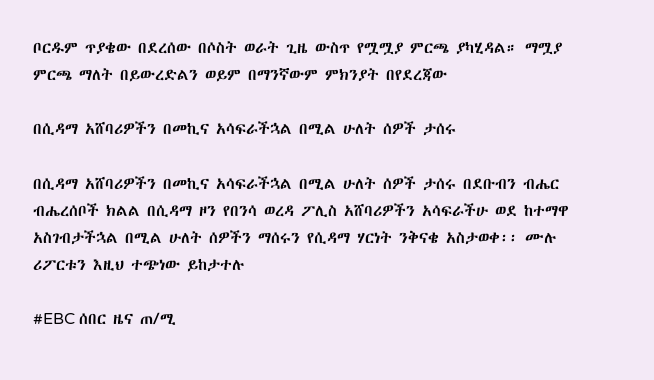ቦርዱም ጥያቄው በደረሰው በሶስት ወራት ጊዜ ውስጥ የሟሟያ ምርጫ ያካሂዳል። ማሟያ ምርጫ ማለት በይውረድልን ወይም በማንኛውም ምክንያት በየደረጃው

በሲዳማ አሸባሪዎችን በመኪና አሳፍራችኋል በሚል ሁለት ሰዎች ታሰሩ

በሲዳማ አሸባሪዎችን በመኪና አሳፍራችኋል በሚል ሁለት ሰዎች ታሰሩ በደቡብን ብሔር ብሔረሰቦች ክልል በሲዳማ ዞን የበንሳ ወረዳ ፖሊስ አሸባሪዎችን አሳፍራችሁ ወደ ከተማዋ አስገብታችኋል በሚል ሁለት ሰዎችን ማሰሩን የሲዳማ ሃርነት ንቅናቄ አስታወቀ፡፡ ሙሉ ሪፖርቱን እዚህ ተጭነው ይከታተሉ

#EBC ሰበር ዜና ጠ/ሚ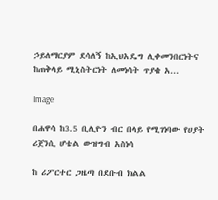ኃይለማርያም ደሳለኝ ከኢህአዴግ ሊቀመንበርነትና ከጠቅላይ ሚኒስትርነት ለመነሳት ጥያቄ አ...

Image

በሐዋሳ ከ3.5 ቢሊዮን ብር በላይ የሚገነባው የሀያት ሪጀንሲ ሆቴል ውዝግብ አስነሳ

ከ ሪፖርተር ጋዜጣ በደቡብ ክልል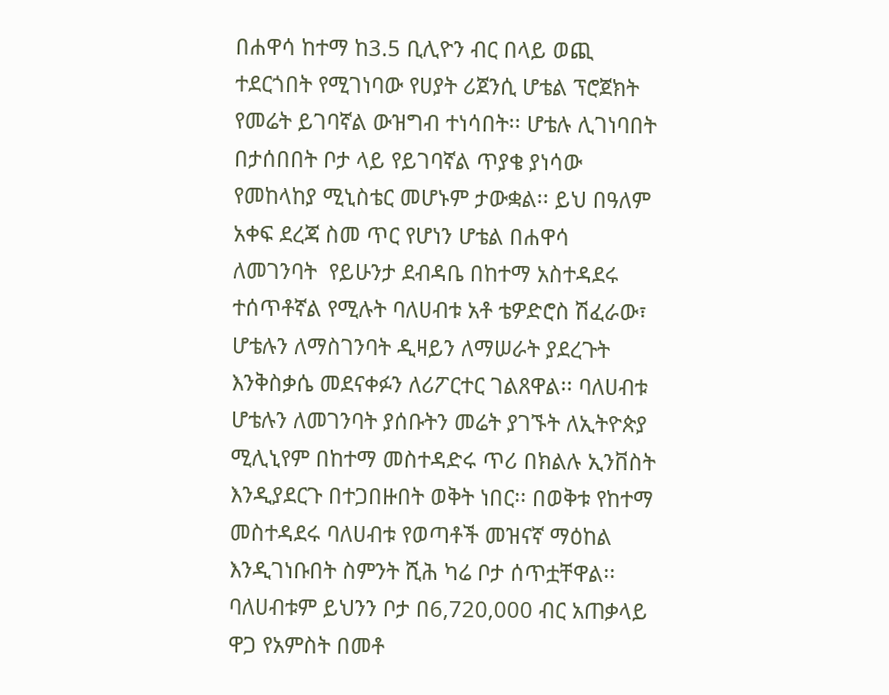በሐዋሳ ከተማ ከ3.5 ቢሊዮን ብር በላይ ወጪ ተደርጎበት የሚገነባው የሀያት ሪጀንሲ ሆቴል ፕሮጀክት የመሬት ይገባኛል ውዝግብ ተነሳበት፡፡ ሆቴሉ ሊገነባበት በታሰበበት ቦታ ላይ የይገባኛል ጥያቄ ያነሳው የመከላከያ ሚኒስቴር መሆኑም ታውቋል፡፡ ይህ በዓለም አቀፍ ደረጃ ስመ ጥር የሆነን ሆቴል በሐዋሳ ለመገንባት  የይሁንታ ደብዳቤ በከተማ አስተዳደሩ ተሰጥቶኛል የሚሉት ባለሀብቱ አቶ ቴዎድሮስ ሽፈራው፣ ሆቴሉን ለማስገንባት ዲዛይን ለማሠራት ያደረጉት እንቅስቃሴ መደናቀፉን ለሪፖርተር ገልጸዋል፡፡ ባለሀብቱ ሆቴሉን ለመገንባት ያሰቡትን መሬት ያገኙት ለኢትዮጵያ ሚሊኒየም በከተማ መስተዳድሩ ጥሪ በክልሉ ኢንቨስት እንዲያደርጉ በተጋበዙበት ወቅት ነበር፡፡ በወቅቱ የከተማ መስተዳደሩ ባለሀብቱ የወጣቶች መዝናኛ ማዕከል እንዲገነቡበት ስምንት ሺሕ ካሬ ቦታ ሰጥቷቸዋል፡፡ ባለሀብቱም ይህንን ቦታ በ6,720,000 ብር አጠቃላይ ዋጋ የአምስት በመቶ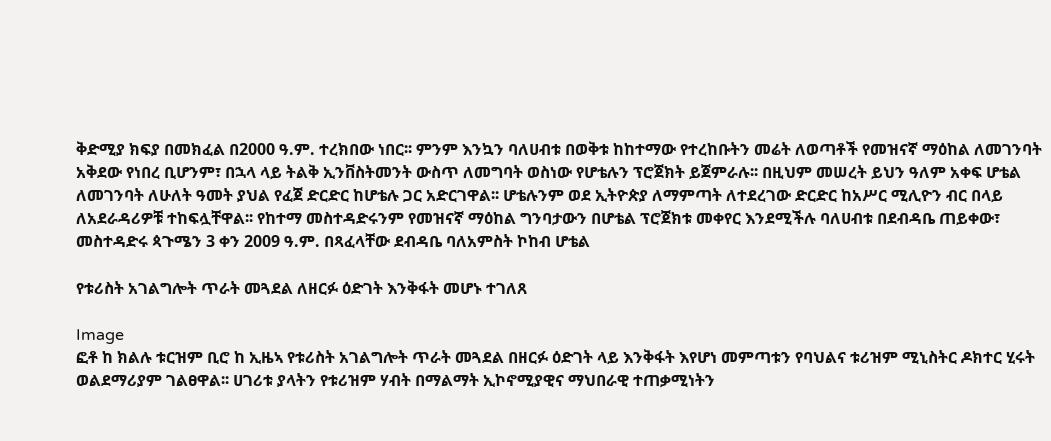ቅድሚያ ክፍያ በመክፈል በ2000 ዓ.ም. ተረክበው ነበር፡፡ ምንም እንኳን ባለሀብቱ በወቅቱ ከከተማው የተረከቡትን መሬት ለወጣቶች የመዝናኛ ማዕከል ለመገንባት አቅደው የነበረ ቢሆንም፣ በኋላ ላይ ትልቅ ኢንቨስትመንት ውስጥ ለመግባት ወስነው የሆቴሉን ፕሮጀክት ይጀምራሉ፡፡ በዚህም መሠረት ይህን ዓለም አቀፍ ሆቴል ለመገንባት ለሁለት ዓመት ያህል የፈጀ ድርድር ከሆቴሉ ጋር አድርገዋል፡፡ ሆቴሉንም ወደ ኢትዮጵያ ለማምጣት ለተደረገው ድርድር ከአሥር ሚሊዮን ብር በላይ ለአደራዳሪዎቹ ተከፍሏቸዋል፡፡ የከተማ መስተዳድሩንም የመዝናኛ ማዕከል ግንባታውን በሆቴል ፕሮጀክቱ መቀየር እንደሚችሉ ባለሀብቱ በደብዳቤ ጠይቀው፣ መስተዳድሩ ጳጉሜን 3 ቀን 2009 ዓ.ም. በጻፈላቸው ደብዳቤ ባለአምስት ኮከብ ሆቴል

የቱሪስት አገልግሎት ጥራት መጓደል ለዘርፉ ዕድገት እንቅፋት መሆኑ ተገለጸ

Image
ፎቶ ከ ክልሉ ቱርዝም ቢሮ ከ ኢዜኣ የቱሪስት አገልግሎት ጥራት መጓደል በዘርፉ ዕድገት ላይ እንቅፋት እየሆነ መምጣቱን የባህልና ቱሪዝም ሚኒስትር ዶክተር ሂሩት ወልደማሪያም ገልፀዋል፡፡ ሀገሪቱ ያላትን የቱሪዝም ሃብት በማልማት ኢኮኖሚያዊና ማህበራዊ ተጠቃሚነትን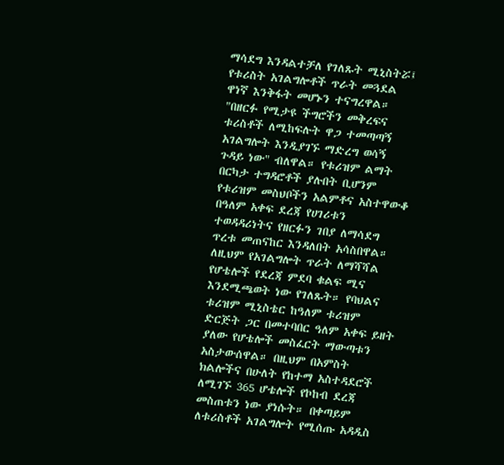ማሳደግ እንዳልተቻለ የገለጹት ሚኒስትሯ፤ የቱሪስት አገልግሎቶች ጥራት መጓደል ዋነኛ እንቅፋት መሆኑን ተናግረዋል። "በዘርፉ የሚታዩ ችግሮችን መቅረፍና ቱሪስቶች ለሚከፍሉት ዋጋ ተመጣጣኝ አገልግሎት እንዲያገኙ ማድረግ ወሳኝ ጉዳይ ነው" ብለዋል። የቱሪዝም ልማት በርካታ ተግዳሮቶች ያሉበት ቢሆንም የቱሪዝም መስህቦችን አልምቶና አስተዋውቆ በዓለም አቀፍ ደረጃ የሀገሪቱን ተወዳዳሪነትና የዘርፉን ገበያ ለማሳደግ ጥረቱ መጠናከር እንዳለበት አሳስበዋል። ለዚህም የአገልግሎት ጥራት ለማሻሻል የሆቴሎች የደረጃ ምደባ ቁልፍ ሚና እንደሚጫወት ነው የገለጹት። የባህልና ቱሪዝም ሚኒስቴር ከዓለም ቱሪዝም ድርጅት ጋር በመተባበር ዓለም አቀፍ ይዘት ያለው የሆቴሎች መስፈርት ማውጣቱን አስታውሰዋል። በዚህም በአምስት ክልሎችና በሁለት የከተማ አስተዳደሮች ለሚገኙ 365 ሆቴሎች የኮከብ ደረጃ መስጠቱን ነው ያነሱት። በቀጣይም ለቱሪስቶች አገልግሎት የሚሰጡ አዳዲስ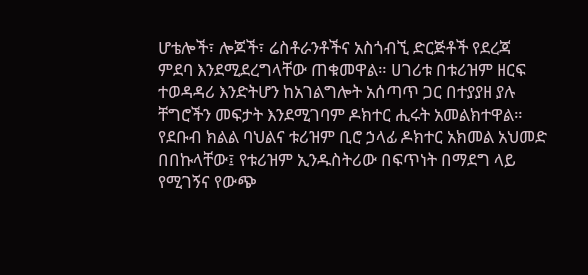ሆቴሎች፣ ሎጆች፣ ሬስቶራንቶችና አስጎብኚ ድርጅቶች የደረጃ ምደባ እንደሚደረግላቸው ጠቁመዋል። ሀገሪቱ በቱሪዝም ዘርፍ ተወዳዳሪ እንድትሆን ከአገልግሎት አሰጣጥ ጋር በተያያዘ ያሉ ቸግሮችን መፍታት እንደሚገባም ዶክተር ሒሩት አመልክተዋል። የደቡብ ክልል ባህልና ቱሪዝም ቢሮ ኃላፊ ዶክተር አክመል አህመድ በበኩላቸው፤ የቱሪዝም ኢንዱስትሪው በፍጥነት በማደግ ላይ የሚገኝና የውጭ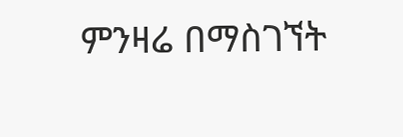ምንዛሬ በማስገኘት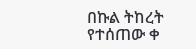በኩል ትከረት የተሰጠው ቀ